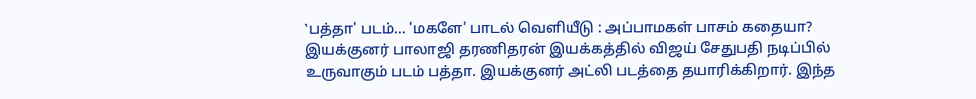‛பத்தா' படம்... 'மகளே' பாடல் வெளியீடு : அப்பாமகள் பாசம் கதையா?
இயக்குனர் பாலாஜி தரணிதரன் இயக்கத்தில் விஜய் சேதுபதி நடிப்பில் உருவாகும் படம் பத்தா. இயக்குனர் அட்லி படத்தை தயாரிக்கிறார். இந்த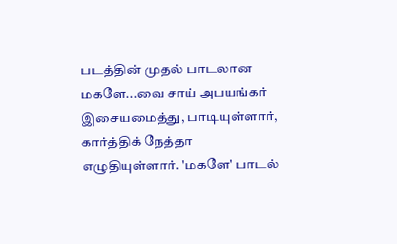படத்தின் முதல் பாடலான மகளே...வை சாய் அபயங்கர் இசையமைத்து, பாடியுள்ளார், கார்த்திக் நேத்தா எழுதியுள்ளார். 'மகளே' பாடல்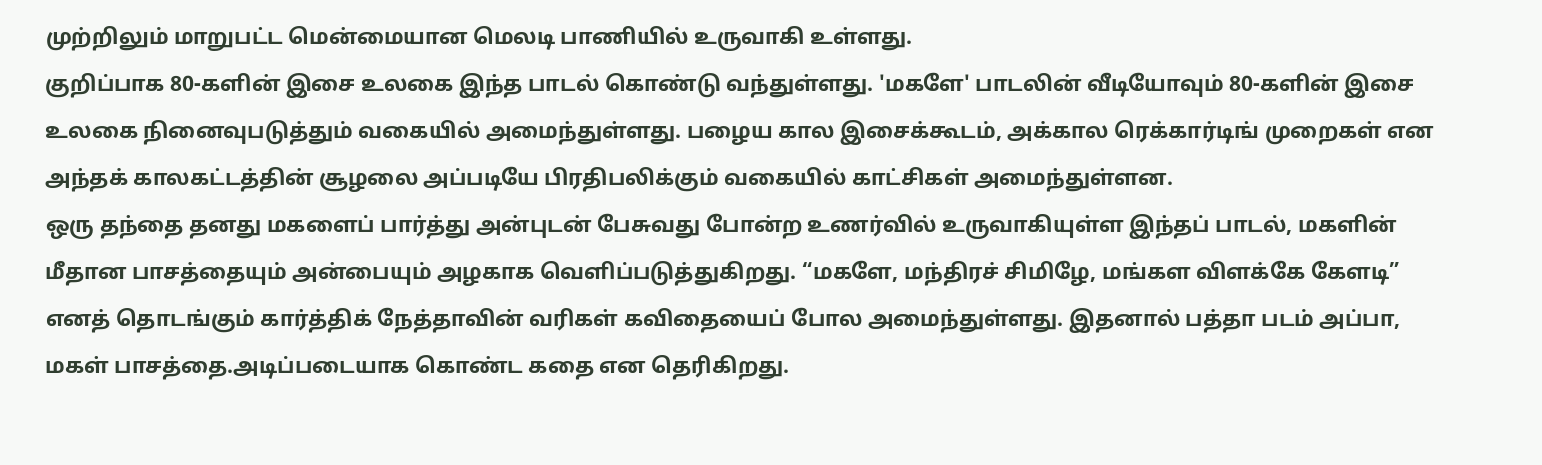முற்றிலும் மாறுபட்ட மென்மையான மெலடி பாணியில் உருவாகி உள்ளது.
குறிப்பாக 80-களின் இசை உலகை இந்த பாடல் கொண்டு வந்துள்ளது. 'மகளே' பாடலின் வீடியோவும் 80-களின் இசை உலகை நினைவுபடுத்தும் வகையில் அமைந்துள்ளது. பழைய கால இசைக்கூடம், அக்கால ரெக்கார்டிங் முறைகள் என அந்தக் காலகட்டத்தின் சூழலை அப்படியே பிரதிபலிக்கும் வகையில் காட்சிகள் அமைந்துள்ளன.
ஒரு தந்தை தனது மகளைப் பார்த்து அன்புடன் பேசுவது போன்ற உணர்வில் உருவாகியுள்ள இந்தப் பாடல், மகளின் மீதான பாசத்தையும் அன்பையும் அழகாக வெளிப்படுத்துகிறது. “மகளே, மந்திரச் சிமிழே, மங்கள விளக்கே கேளடி” எனத் தொடங்கும் கார்த்திக் நேத்தாவின் வரிகள் கவிதையைப் போல அமைந்துள்ளது. இதனால் பத்தா படம் அப்பா, மகள் பாசத்தை.அடிப்படையாக கொண்ட கதை என தெரிகிறது.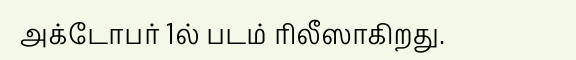அக்டோபர் 1ல் படம் ரிலீஸாகிறது.